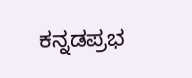ಕನ್ನಡಪ್ರಭ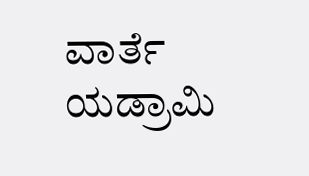ವಾರ್ತೆ ಯಡ್ರಾಮಿ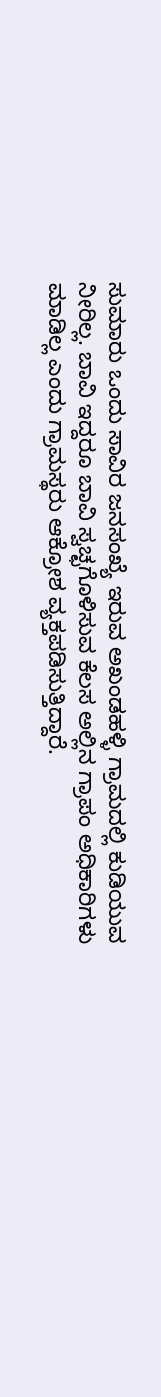ಸುಮಾರು ಒಂದು ಸಾವಿರ ಜನಸಂಖ್ಯೆ ಇರುವ ಅಖಂಡಹಳ್ಳಿ ಗ್ರಾಮದಲ್ಲಿ ಕುಡಿಯುವ ನೀರಿಲ್ಲ. ಬಾವಿ ಇದ್ದರೂ ಬಾವಿ ಸ್ವಚ್ಛಗೊಳಿಸುವ ಕೆಲಸ ಅಲ್ಲಿನ ಗ್ರಾಪಂ ಅಧಿಕಾರಿಗಳು ಮಾಡಿಲ್ಲ ಎಂದು ಗ್ರಾಮಸ್ಥರು ಆಕ್ರೋಶ ವ್ಯಕ್ತಪಡಿಸುತ್ತಿದ್ದಾರೆ.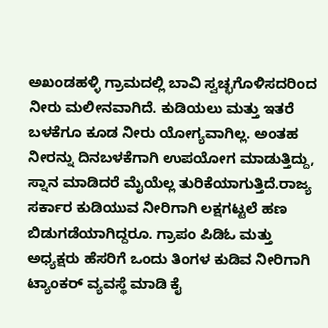ಅಖಂಡಹಳ್ಳಿ ಗ್ರಾಮದಲ್ಲಿ ಬಾವಿ ಸ್ವಚ್ಛಗೊಳಿಸದರಿಂದ ನೀರು ಮಲೀನವಾಗಿದೆ. ಕುಡಿಯಲು ಮತ್ತು ಇತರೆ ಬಳಕೆಗೂ ಕೂಡ ನೀರು ಯೋಗ್ಯವಾಗಿಲ್ಲ. ಅಂತಹ ನೀರನ್ನು ದಿನಬಳಕೆಗಾಗಿ ಉಪಯೋಗ ಮಾಡುತ್ತಿದ್ದು, ಸ್ನಾನ ಮಾಡಿದರೆ ಮೈಯೆಲ್ಲ ತುರಿಕೆಯಾಗುತ್ತಿದೆ.ರಾಜ್ಯ ಸರ್ಕಾರ ಕುಡಿಯುವ ನೀರಿಗಾಗಿ ಲಕ್ಷಗಟ್ಟಲೆ ಹಣ ಬಿಡುಗಡೆಯಾಗಿದ್ದರೂ. ಗ್ರಾಪಂ ಪಿಡಿಓ ಮತ್ತು ಅಧ್ಯಕ್ಷರು ಹೆಸರಿಗೆ ಒಂದು ತಿಂಗಳ ಕುಡಿವ ನೀರಿಗಾಗಿ ಟ್ಯಾಂಕರ್ ವ್ಯವಸ್ಥೆ ಮಾಡಿ ಕೈ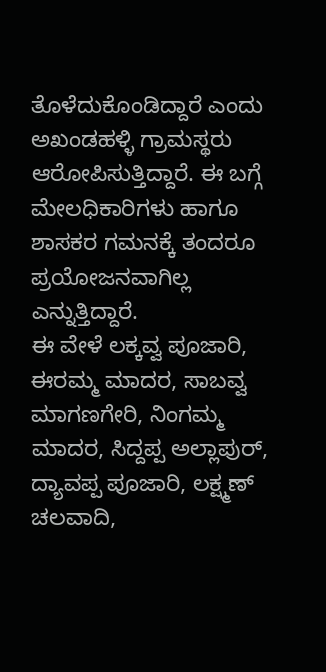ತೊಳೆದುಕೊಂಡಿದ್ದಾರೆ ಎಂದು ಅಖಂಡಹಳ್ಳಿ ಗ್ರಾಮಸ್ಥರು ಆರೋಪಿಸುತ್ತಿದ್ದಾರೆ. ಈ ಬಗ್ಗೆ ಮೇಲಧಿಕಾರಿಗಳು ಹಾಗೂ ಶಾಸಕರ ಗಮನಕ್ಕೆ ತಂದರೂ ಪ್ರಯೋಜನವಾಗಿಲ್ಲ ಎನ್ನುತ್ತಿದ್ದಾರೆ.
ಈ ವೇಳೆ ಲಕ್ಕವ್ವ ಪೂಜಾರಿ, ಈರಮ್ಮ ಮಾದರ, ಸಾಬವ್ವ ಮಾಗಣಗೇರಿ, ನಿಂಗಮ್ಮ ಮಾದರ, ಸಿದ್ದಪ್ಪ ಅಲ್ಲಾಪುರ್, ದ್ಯಾವಪ್ಪ ಪೂಜಾರಿ, ಲಕ್ಷ್ಮಣ್ ಚಲವಾದಿ,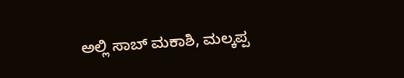ಅಲ್ಲಿ ಸಾಬ್ ಮಕಾಶಿ, ಮಲ್ಕಪ್ಪ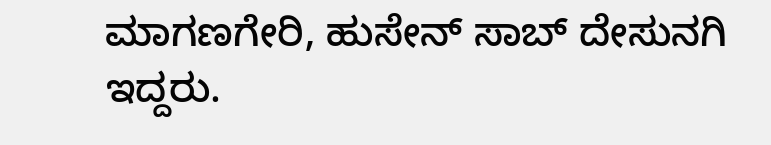ಮಾಗಣಗೇರಿ, ಹುಸೇನ್ ಸಾಬ್ ದೇಸುನಗಿ ಇದ್ದರು.